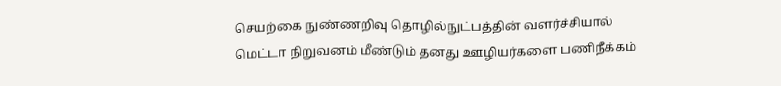செயற்கை நுண்ணறிவு தொழில்நுட்பத்தின் வளர்ச்சியால் மெட்டா நிறுவனம் மீண்டும் தனது ஊழியர்களை பணிநீக்கம்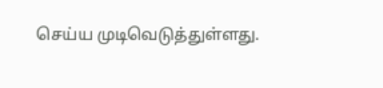செய்ய முடிவெடுத்துள்ளது.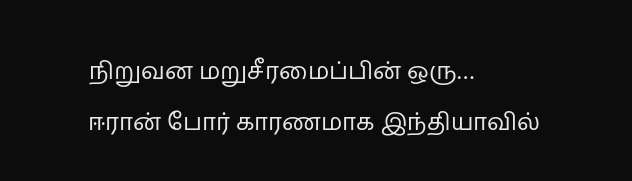நிறுவன மறுசீரமைப்பின் ஒரு…
ஈரான் போர் காரணமாக இந்தியாவில்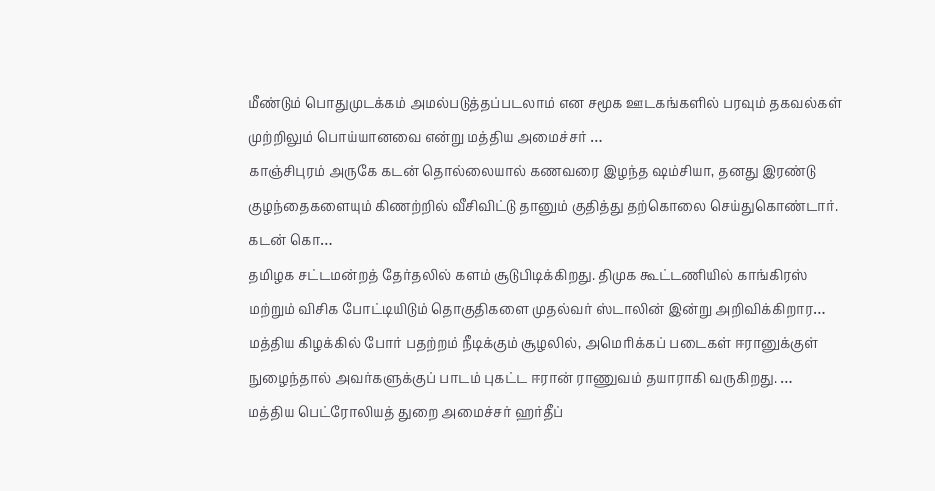மீண்டும் பொதுமுடக்கம் அமல்படுத்தப்படலாம் என சமூக ஊடகங்களில் பரவும் தகவல்கள் முற்றிலும் பொய்யானவை என்று மத்திய அமைச்சர் …
காஞ்சிபுரம் அருகே கடன் தொல்லையால் கணவரை இழந்த ஷம்சியா, தனது இரண்டு குழந்தைகளையும் கிணற்றில் வீசிவிட்டு தானும் குதித்து தற்கொலை செய்துகொண்டார். கடன் கொ…
தமிழக சட்டமன்றத் தேர்தலில் களம் சூடுபிடிக்கிறது. திமுக கூட்டணியில் காங்கிரஸ் மற்றும் விசிக போட்டியிடும் தொகுதிகளை முதல்வர் ஸ்டாலின் இன்று அறிவிக்கிறார…
மத்திய கிழக்கில் போர் பதற்றம் நீடிக்கும் சூழலில், அமெரிக்கப் படைகள் ஈரானுக்குள் நுழைந்தால் அவர்களுக்குப் பாடம் புகட்ட ஈரான் ராணுவம் தயாராகி வருகிறது. …
மத்திய பெட்ரோலியத் துறை அமைச்சர் ஹர்தீப்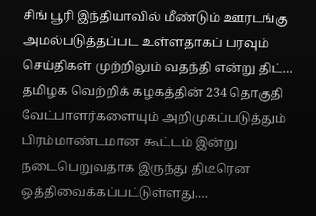சிங் பூரி இந்தியாவில் மீண்டும் ஊரடங்கு அமல்படுத்தப்பட உள்ளதாகப் பரவும் செய்திகள் முற்றிலும் வதந்தி என்று திட்…
தமிழக வெற்றிக் கழகத்தின் 234 தொகுதி வேட்பாளர்களையும் அறிமுகப்படுத்தும் பிரம்மாண்டமான கூட்டம் இன்று நடைபெறுவதாக இருந்து திடீரென ஒத்திவைக்கப்பட்டுள்ளது.…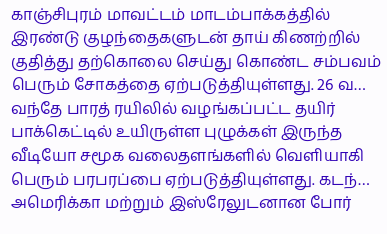காஞ்சிபுரம் மாவட்டம் மாடம்பாக்கத்தில் இரண்டு குழந்தைகளுடன் தாய் கிணற்றில் குதித்து தற்கொலை செய்து கொண்ட சம்பவம் பெரும் சோகத்தை ஏற்படுத்தியுள்ளது. 26 வ…
வந்தே பாரத் ரயிலில் வழங்கப்பட்ட தயிர் பாக்கெட்டில் உயிருள்ள புழுக்கள் இருந்த வீடியோ சமூக வலைதளங்களில் வெளியாகி பெரும் பரபரப்பை ஏற்படுத்தியுள்ளது. கடந்…
அமெரிக்கா மற்றும் இஸ்ரேலுடனான போர்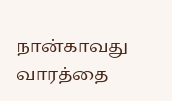நான்காவது வாரத்தை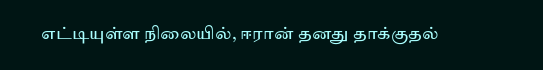எட்டியுள்ள நிலையில், ஈரான் தனது தாக்குதல்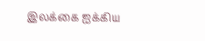இலக்கை ஐக்கிய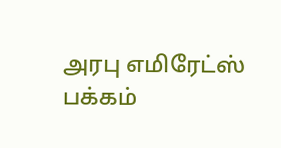அரபு எமிரேட்ஸ் பக்கம்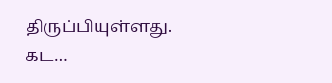திருப்பியுள்ளது. கட…